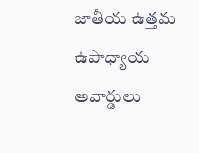జాతీయ ఉత్తమ ఉపాధ్యాయ అవార్డులు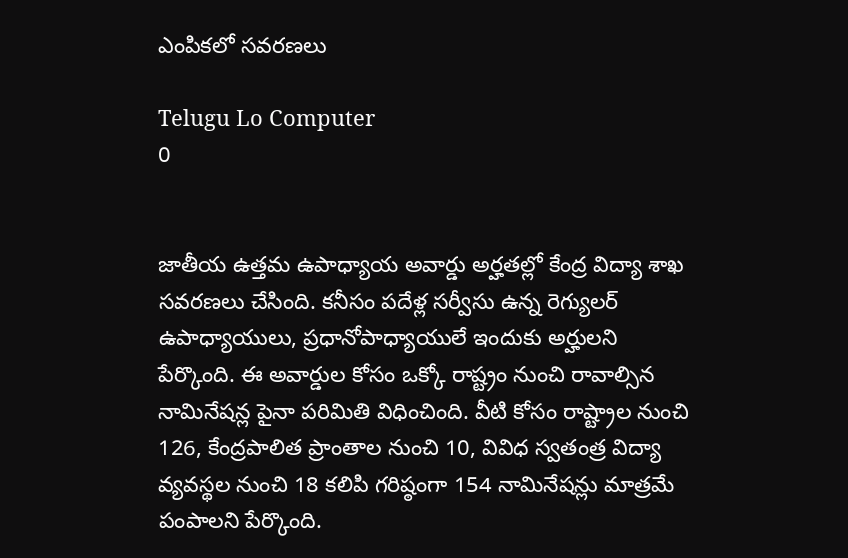ఎంపికలో సవరణలు

Telugu Lo Computer
0


జాతీయ ఉత్తమ ఉపాధ్యాయ అవార్డు అర్హతల్లో కేంద్ర విద్యా శాఖ సవరణలు చేసింది. కనీసం పదేళ్ల సర్వీసు ఉన్న రెగ్యులర్‌ ఉపాధ్యాయులు, ప్రధానోపాధ్యాయులే ఇందుకు అర్హులని పేర్కొంది. ఈ అవార్డుల కోసం ఒక్కో రాష్ట్రం నుంచి రావాల్సిన నామినేషన్ల పైనా పరిమితి విధించింది. వీటి కోసం రాష్ట్రాల నుంచి 126, కేంద్రపాలిత ప్రాంతాల నుంచి 10, వివిధ స్వతంత్ర విద్యా వ్యవస్థల నుంచి 18 కలిపి గరిష్ఠంగా 154 నామినేషన్లు మాత్రమే పంపాలని పేర్కొంది.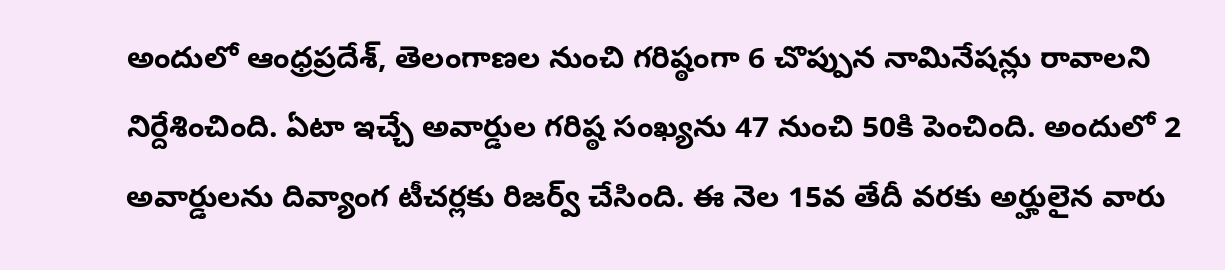అందులో ఆంధ్రప్రదేశ్‌, తెలంగాణల నుంచి గరిష్ఠంగా 6 చొప్పున నామినేషన్లు రావాలని నిర్దేశించింది. ఏటా ఇచ్చే అవార్డుల గరిష్ఠ సంఖ్యను 47 నుంచి 50కి పెంచింది. అందులో 2 అవార్డులను దివ్యాంగ టీచర్లకు రిజర్వ్‌ చేసింది. ఈ నెల 15వ తేదీ వరకు అర్హులైన వారు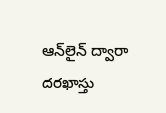ఆన్‌లైన్‌ ద్వారా దరఖాస్తు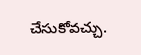చేసుకోవచ్చు.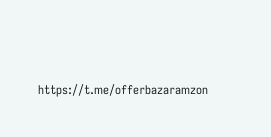https://t.me/offerbazaramzon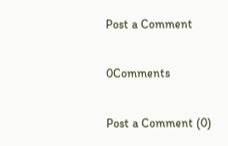Post a Comment

0Comments

Post a Comment (0)